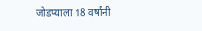जोडप्याला 18 वर्षांनी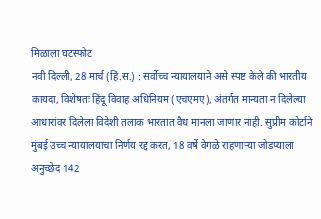मिळाला घटस्फोट
नवी दिल्ली, 28 मार्च (हिं.स.) : सर्वोच्च न्यायालयाने असे स्पष्ट केले की भारतीय कायदा, विशेषतः हिंदू विवाह अधिनियम (एचएमए), अंतर्गत मान्यता न दिलेल्या आधारांवर दिलेला विदेशी तलाक भारतात वैध मानला जाणार नाही. सुप्रीम कोर्टाने मुंबई उच्च न्यायालयाचा निर्णय रद्द करत, 18 वर्षे वेगळे राहणाऱ्या जोडप्याला अनुच्छेद 142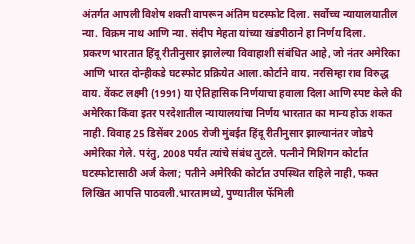अंतर्गत आपली विशेष शक्ती वापरून अंतिम घटस्फोट दिला. सर्वोच्च न्यायालयातील न्या. विक्रम नाथ आणि न्या. संदीप मेहता यांच्या खंडपीठाने हा निर्णय दिला.
प्रकरण भारतात हिंदू रीतीनुसार झालेल्या विवाहाशी संबंधित आहे, जो नंतर अमेरिका आणि भारत दोन्हीकडे घटस्फोट प्रक्रियेत आला.कोर्टाने वाय. नरसिम्हा राव विरुद्ध वाय. वेंकट लक्ष्मी (1991) या ऐतिहासिक निर्णयाचा हवाला दिला आणि स्पष्ट केले की अमेरिका किंवा इतर परदेशातील न्यायालयांचा निर्णय भारतात का मान्य होऊ शकत नाही. विवाह 25 डिसेंबर 2005 रोजी मुंबईत हिंदू रीतीनुसार झाल्यानंतर जोडपे अमेरिका गेले. परंतु, 2008 पर्यंत त्यांचे संबंध तुटले. पत्नीने मिशिगन कोर्टात घटस्फोटासाठी अर्ज केला; पतीने अमेरिकी कोर्टात उपस्थित राहिले नाही, फक्त लिखित आपत्ति पाठवली.भारतामध्ये, पुण्यातील फॅमिली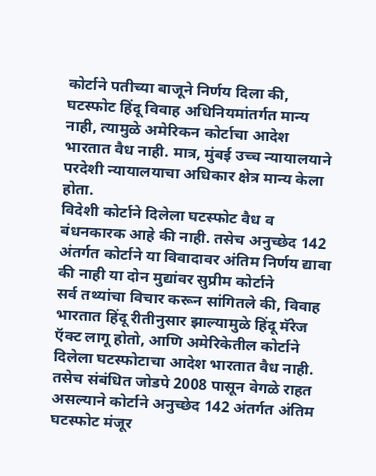कोर्टाने पतीच्या बाजूने निर्णय दिला की, घटस्फोट हिंदू विवाह अधिनियमांतर्गत मान्य नाही, त्यामुळे अमेरिकन कोर्टाचा आदेश भारतात वैध नाही. मात्र, मुंबई उच्च न्यायालयाने परदेशी न्यायालयाचा अधिकार क्षेत्र मान्य केला होता.
विदेशी कोर्टाने दिलेला घटस्फोट वैध व बंधनकारक आहे की नाही. तसेच अनुच्छेद 142 अंतर्गत कोर्टाने या विवादावर अंतिम निर्णय द्यावा की नाही या दोन मुद्यांवर सुप्रीम कोर्टाने
सर्व तथ्यांचा विचार करून सांगितले की, विवाह भारतात हिंदू रीतीनुसार झाल्यामुळे हिंदू मॅरेज ऍक्ट लागू होतो, आणि अमेरिकेतील कोर्टाने दिलेला घटस्फोटाचा आदेश भारतात वैध नाही. तसेच संबंधित जोडपे 2008 पासून वेगळे राहत असल्याने कोर्टाने अनुच्छेद 142 अंतर्गत अंतिम घटस्फोट मंजूर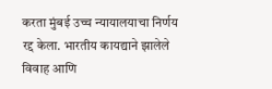करता मुंबई उच्च न्यायालयाचा निर्णय रद्द केला. भारतीय कायद्याने झालेले विवाह आणि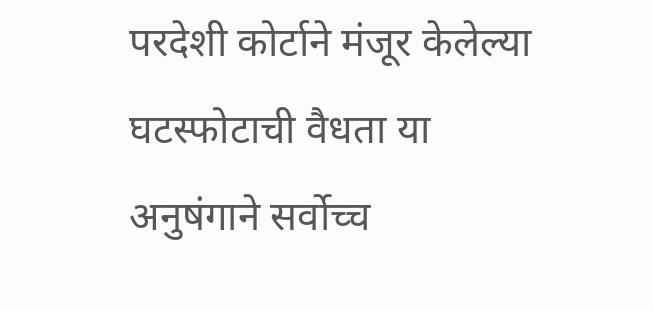परदेशी कोर्टाने मंजूर केलेल्या घटस्फोटाची वैधता या अनुषंगाने सर्वोच्च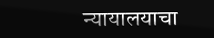न्यायालयाचा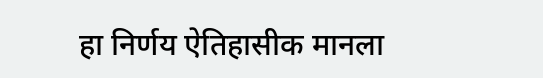हा निर्णय ऐतिहासीक मानला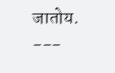जातोय.
---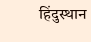हिंदुस्थान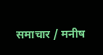समाचार / मनीष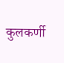कुलकर्णी